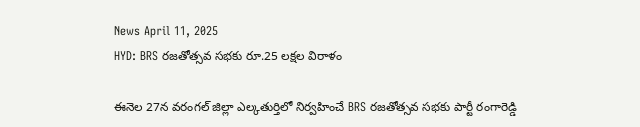News April 11, 2025
HYD: BRS రజతోత్సవ సభకు రూ.25 లక్షల విరాళం

ఈనెల 27న వరంగల్ జిల్లా ఎల్కతుర్తిలో నిర్వహించే BRS రజతోత్సవ సభకు పార్టీ రంగారెడ్డి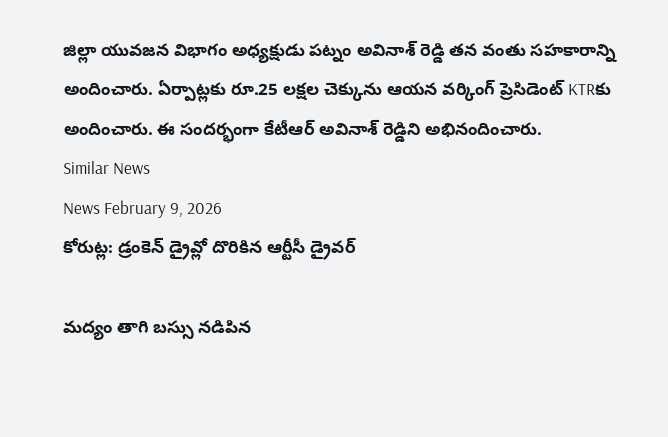జిల్లా యువజన విభాగం అధ్యక్షుడు పట్నం అవినాశ్ రెడ్డి తన వంతు సహకారాన్ని అందించారు. ఏర్పాట్లకు రూ.25 లక్షల చెక్కును ఆయన వర్కింగ్ ప్రెసిడెంట్ KTRకు అందించారు. ఈ సందర్భంగా కేటీఆర్ అవినాశ్ రెడ్డిని అభినందించారు.
Similar News
News February 9, 2026
కోరుట్ల: డ్రంకెన్ డ్రైవ్లో దొరికిన ఆర్టీసీ డ్రైవర్

మద్యం తాగి బస్సు నడిపిన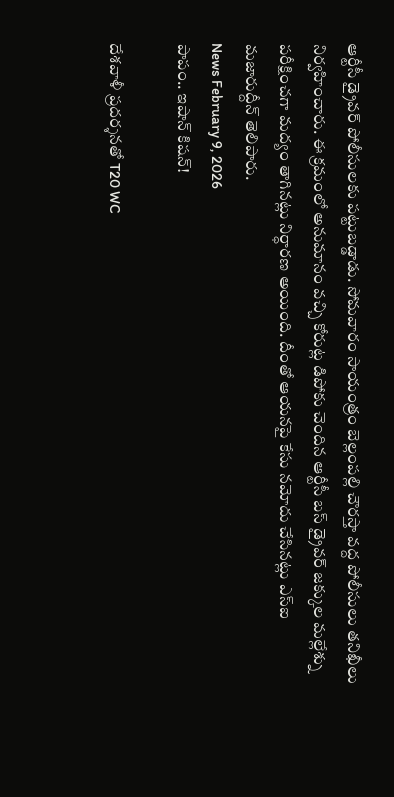ఆర్టీసీ డ్రైవర్ పోలీసులకు పట్టుబడ్డాడు. సోమవారం సాయంత్రం బెల్లంపల్లి చౌరస్తా వద్ద పోలీసులు తనిఖీలు నిర్వహించారు. ఈ క్రమంలో అనుమానం వచ్చి కోరుట్ల డిపోకు చెందిన ఆర్టీసీ బస్ డ్రైవర్ జక్కుల మల్లేశ్ను పరీక్షించగా మద్యం తాగినట్లు నిర్ధారణ అయింది. దీంతో ఆయనపై కేసు నమోదు చేసినట్లు ఎస్ఐ మజారుద్దీన్ తెలిపారు.
News February 9, 2026
పాపం.. ఇషాన్ కిషన్!

దేశవాళీ ప్రదర్శనతో T20 WC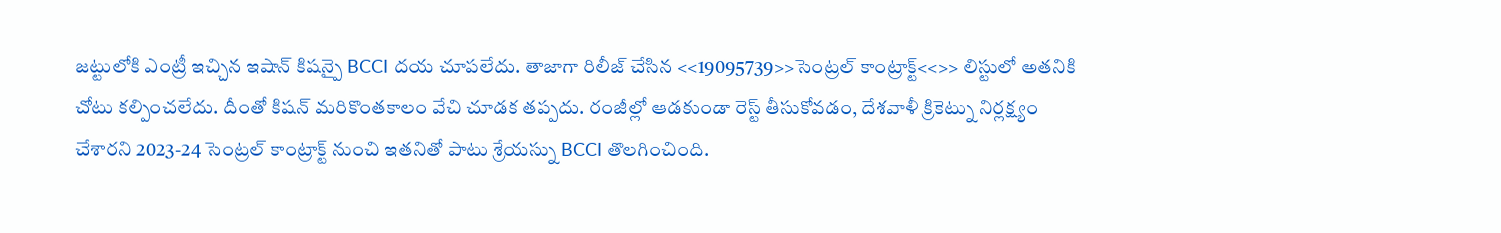జట్టులోకి ఎంట్రీ ఇచ్చిన ఇషాన్ కిషన్పై BCCI దయ చూపలేదు. తాజాగా రిలీజ్ చేసిన <<19095739>>సెంట్రల్ కాంట్రాక్ట్<<>> లిస్టులో అతనికి చోటు కల్పించలేదు. దీంతో కిషన్ మరికొంతకాలం వేచి చూడక తప్పదు. రంజీల్లో ఆడకుండా రెస్ట్ తీసుకోవడం, దేశవాళీ క్రికెట్ను నిర్లక్ష్యం చేశారని 2023-24 సెంట్రల్ కాంట్రాక్ట్ నుంచి ఇతనితో పాటు శ్రేయస్ను BCCI తొలగించింది.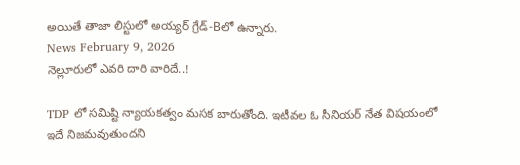అయితే తాజా లిస్టులో అయ్యర్ గ్రేడ్-Bలో ఉన్నారు.
News February 9, 2026
నెల్లూరులో ఎవరి దారి వారిదే..!

TDP లో సమిష్టి న్యాయకత్వం మసక బారుతోంది. ఇటీవల ఓ సీనియర్ నేత విషయంలో ఇదే నిజమవుతుందని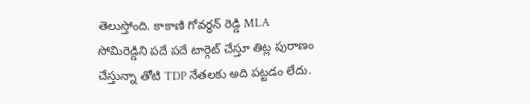తెలుస్తోంది. కాకాణి గోవర్ధన్ రెడ్డి MLA సోమిరెడ్డిని పదే పదే టార్గెట్ చేస్తూ తిట్ల పురాణం చేస్తున్నా తోటి TDP నేతలకు అది పట్టడం లేదు.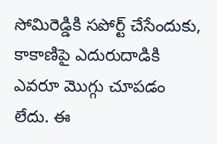సోమిరెడ్డికి సపోర్ట్ చేసేందుకు, కాకాణిపై ఎదురుదాడికి ఎవరూ మొగ్గు చూపడం లేదు. ఈ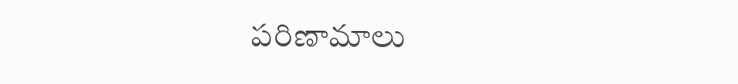పరిణామాలు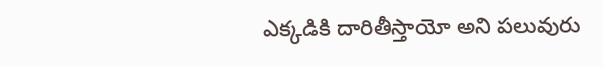ఎక్కడికి దారితీస్తాయో అని పలువురు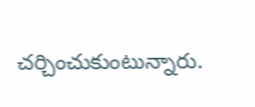చర్చించుకుంటున్నారు.